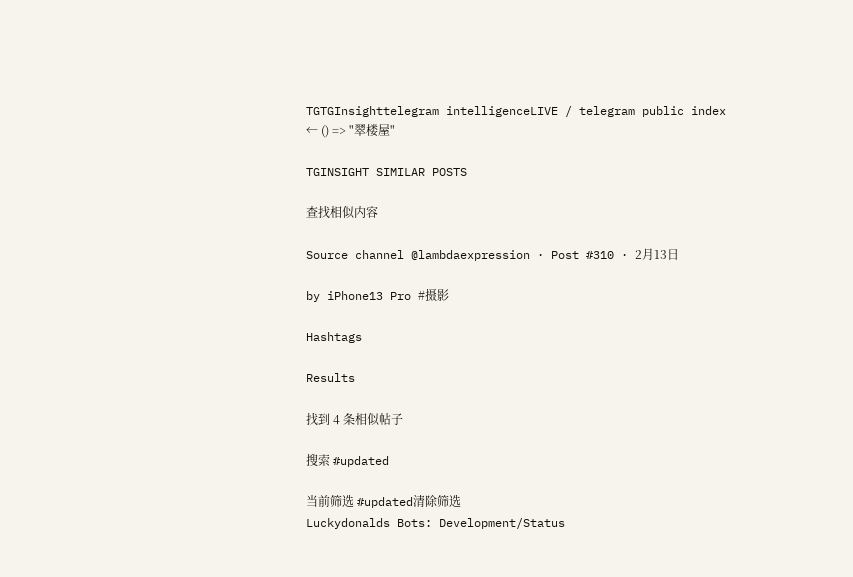TGTGInsighttelegram intelligenceLIVE / telegram public index
← () => "翠楼屋"

TGINSIGHT SIMILAR POSTS

查找相似内容

Source channel @lambdaexpression · Post #310 · 2月13日

by iPhone13 Pro #摄影

Hashtags

Results

找到 4 条相似帖子

搜索 #updated

当前筛选 #updated清除筛选
Luckydonalds Bots: Development/Status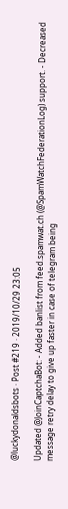@luckydonaldsbots · Post #219 · 2019/10/29 23:05

Updated @JoinCaptchaBot: - Added banlist from feed.spamwat.ch (@SpamWatchFederationLog) support. - Decreased message retry delay to give up faster in case of telegram being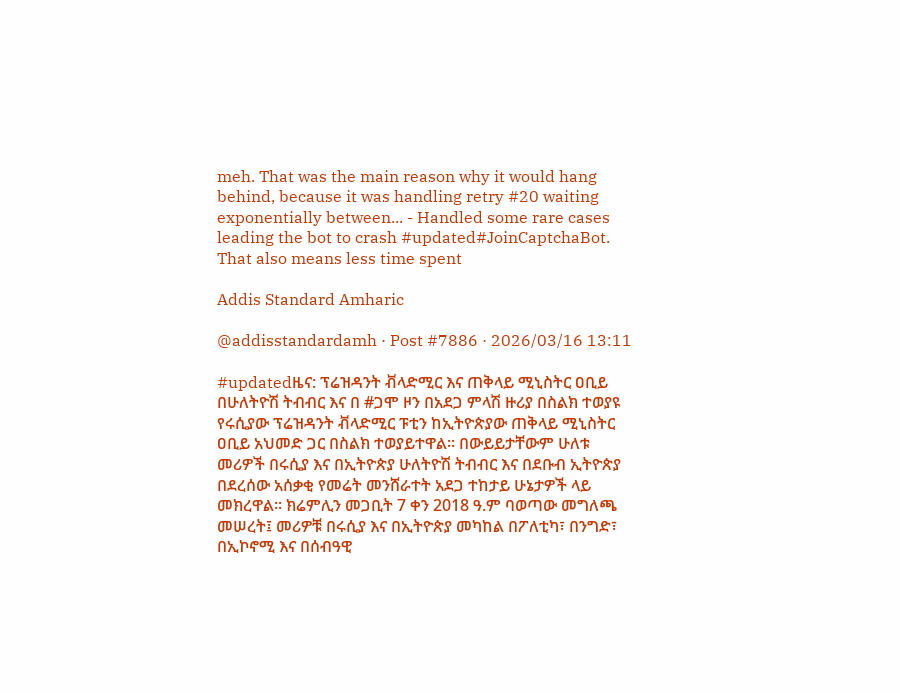meh. That was the main reason why it would hang behind, because it was handling retry #20 waiting exponentially between... - Handled some rare cases leading the bot to crash #updated#JoinCaptchaBot. That also means less time spent

Addis Standard Amharic

@addisstandardamh · Post #7886 · 2026/03/16 13:11

#updatedዜና: ፕሬዝዳንት ቭላድሚር እና ጠቅላይ ሚኒስትር ዐቢይ በሁለትዮሽ ትብብር እና በ #ጋሞ ዞን በአደጋ ምላሽ ዙሪያ በስልክ ተወያዩ የሩሲያው ፕሬዝዳንት ቭላድሚር ፑቲን ከኢትዮጵያው ጠቅላይ ሚኒስትር ዐቢይ አህመድ ጋር በስልክ ተወያይተዋል። በውይይታቸውም ሁለቱ መሪዎች በሩሲያ እና በኢትዮጵያ ሁለትዮሽ ትብብር እና በደቡብ ኢትዮጵያ በደረሰው አሰቃቂ የመሬት መንሸራተት አደጋ ተከታይ ሁኔታዎች ላይ መክረዋል። ክሬምሊን መጋቢት 7 ቀን 2018 ዓ.ም ባወጣው መግለጫ መሠረት፤ መሪዎቹ በሩሲያ እና በኢትዮጵያ መካከል በፖለቲካ፣ በንግድ፣ በኢኮኖሚ እና በሰብዓዊ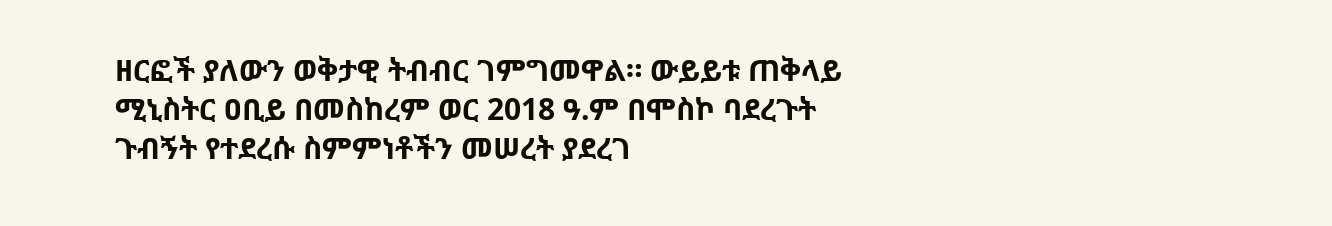ዘርፎች ያለውን ወቅታዊ ትብብር ገምግመዋል። ውይይቱ ጠቅላይ ሚኒስትር ዐቢይ በመስከረም ወር 2018 ዓ.ም በሞስኮ ባደረጉት ጉብኝት የተደረሱ ስምምነቶችን መሠረት ያደረገ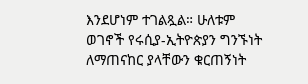እንደሆነም ተገልጿል። ሁለቱም ወገኖች የሩሲያ-ኢትዮጵያን ግንኙነት ለማጠናከር ያላቸውን ቁርጠኝነት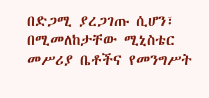በድጋሚ ያረጋገጡ ሲሆን፣ በሚመለከታቸው ሚኒስቴር መሥሪያ ቤቶችና የመንግሥት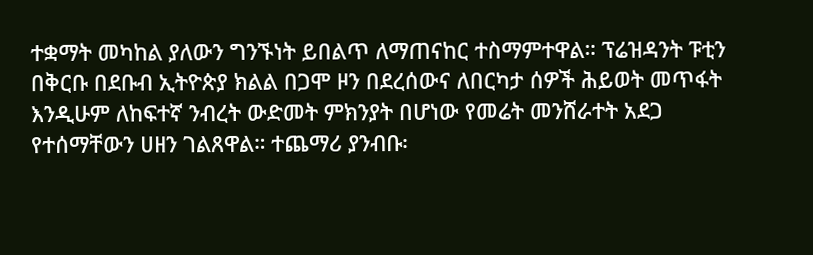ተቋማት መካከል ያለውን ግንኙነት ይበልጥ ለማጠናከር ተስማምተዋል። ፕሬዝዳንት ፑቲን በቅርቡ በደቡብ ኢትዮጵያ ክልል በጋሞ ዞን በደረሰውና ለበርካታ ሰዎች ሕይወት መጥፋት እንዲሁም ለከፍተኛ ንብረት ውድመት ምክንያት በሆነው የመሬት መንሸራተት አደጋ የተሰማቸውን ሀዘን ገልጸዋል። ተጨማሪ ያንብቡ፡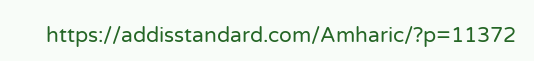https://addisstandard.com/Amharic/?p=11372